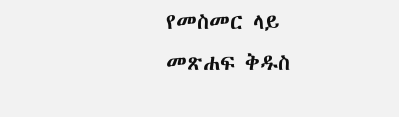የመስመር ላይ መጽሐፍ ቅዱስ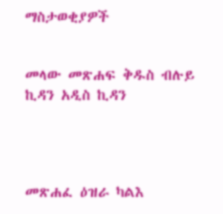ማስታወቂያዎች


መላው መጽሐፍ ቅዱስ ብሉይ ኪዳን አዲስ ኪዳን




መጽሐፈ ዕዝራ ካልእ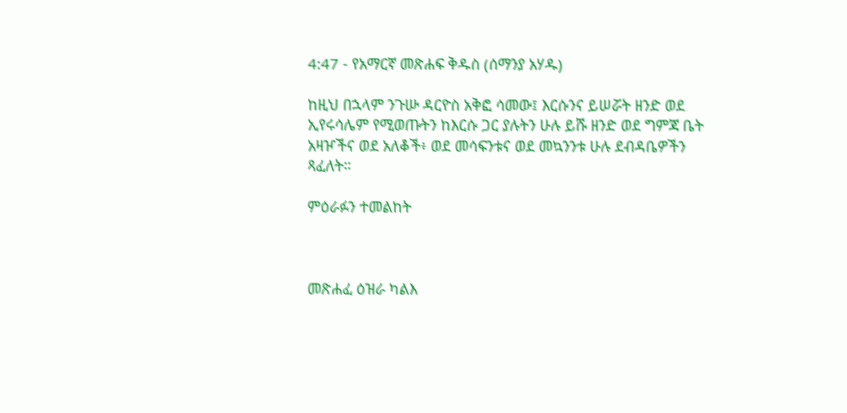4:47 - የአማርኛ መጽሐፍ ቅዱስ (ሰማንያ አሃዱ)

ከዚህ በኋላም ንጉሡ ዳርዮስ አቅፎ ሳመው፤ እርሱንና ይሠሯት ዘንድ ወደ ኢየሩሳሌም የሚወጡትን ከእርሱ ጋር ያሉትን ሁሉ ይሹ ዘንድ ወደ ግምጃ ቤት አዛዦችና ወደ አለቆች፥ ወደ መሳፍንቱና ወደ መኳንንቱ ሁሉ ደብዳቤዎችን ጻፈለት።

ምዕራፉን ተመልከት



መጽሐፈ ዕዝራ ካልእ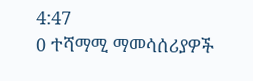4:47
0 ተሻማሚ ማመሳሰሪያዎች